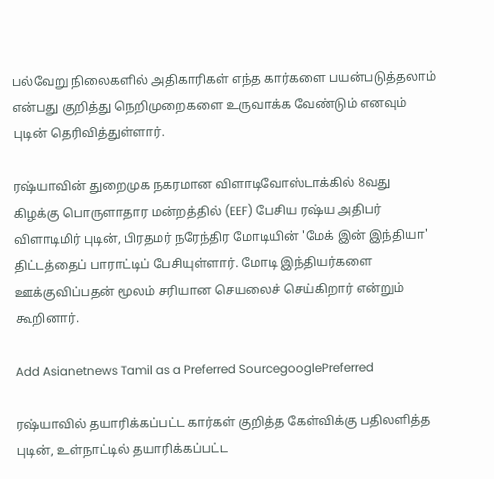பல்வேறு நிலைகளில் அதிகாரிகள் எந்த கார்களை பயன்படுத்தலாம் என்பது குறித்து நெறிமுறைகளை உருவாக்க வேண்டும் எனவும் புடின் தெரிவித்துள்ளார்.

ரஷ்யாவின் துறைமுக நகரமான விளாடிவோஸ்டாக்கில் 8வது கிழக்கு பொருளாதார மன்றத்தில் (EEF) பேசிய ரஷ்ய அதிபர் விளாடிமிர் புடின், பிரதமர் நரேந்திர மோடியின் 'மேக் இன் இந்தியா' திட்டத்தைப் பாராட்டிப் பேசியுள்ளார். மோடி இந்தியர்களை ஊக்குவிப்பதன் மூலம் சரியான செயலைச் செய்கிறார் என்றும் கூறினார்.

Add Asianetnews Tamil as a Preferred SourcegooglePreferred

ரஷ்யாவில் தயாரிக்கப்பட்ட கார்கள் குறித்த கேள்விக்கு பதிலளித்த புடின், உள்நாட்டில் தயாரிக்கப்பட்ட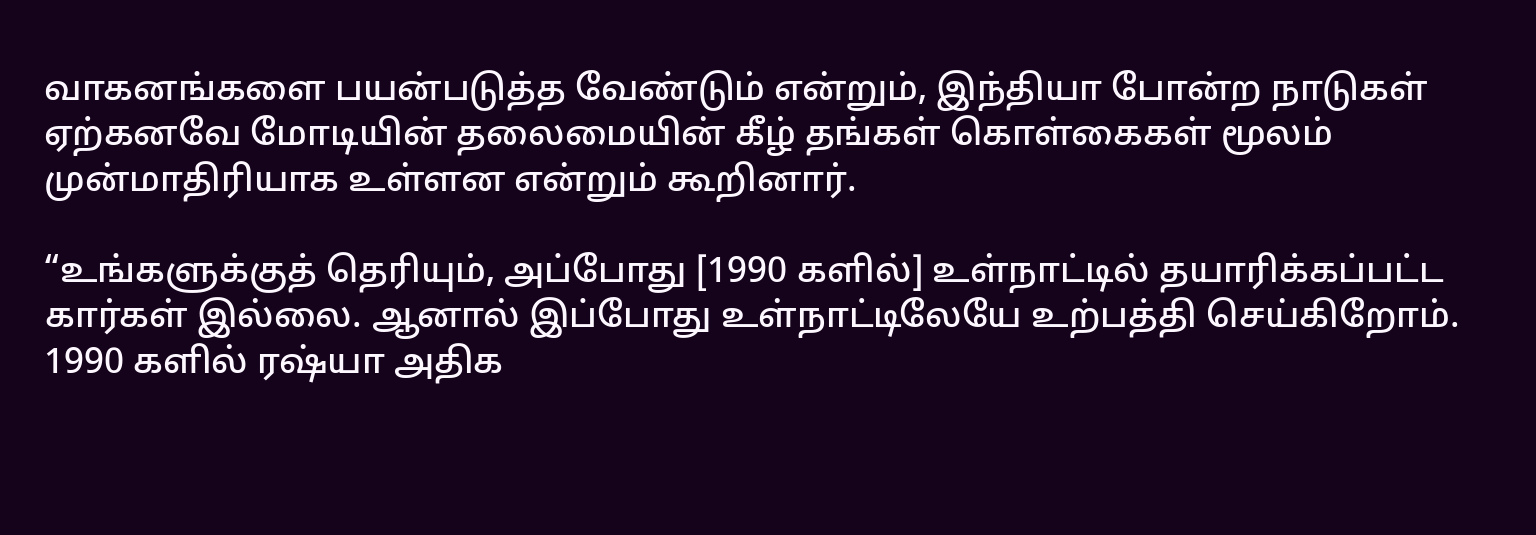வாகனங்களை பயன்படுத்த வேண்டும் என்றும், இந்தியா போன்ற நாடுகள் ஏற்கனவே மோடியின் தலைமையின் கீழ் தங்கள் கொள்கைகள் மூலம் முன்மாதிரியாக உள்ளன என்றும் கூறினார்.

“உங்களுக்குத் தெரியும், அப்போது [1990 களில்] உள்நாட்டில் தயாரிக்கப்பட்ட கார்கள் இல்லை. ஆனால் இப்போது உள்நாட்டிலேயே உற்பத்தி செய்கிறோம். 1990 களில் ரஷ்யா அதிக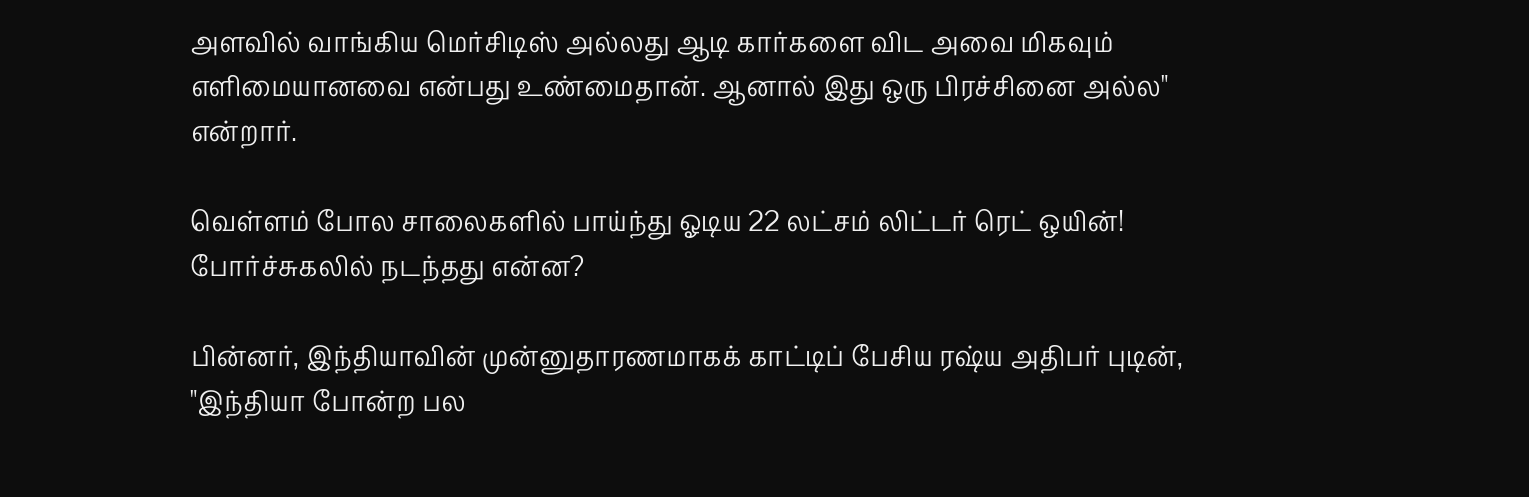அளவில் வாங்கிய மெர்சிடிஸ் அல்லது ஆடி கார்களை விட அவை மிகவும் எளிமையானவை என்பது உண்மைதான். ஆனால் இது ஒரு பிரச்சினை அல்ல" என்றார்.

வெள்ளம் போல சாலைகளில் பாய்ந்து ஓடிய 22 லட்சம் லிட்டர் ரெட் ஒயின்! போர்ச்சுகலில் நடந்தது என்ன?

பின்னர், இந்தியாவின் முன்னுதாரணமாகக் காட்டிப் பேசிய ரஷ்ய அதிபர் புடின், "இந்தியா போன்ற பல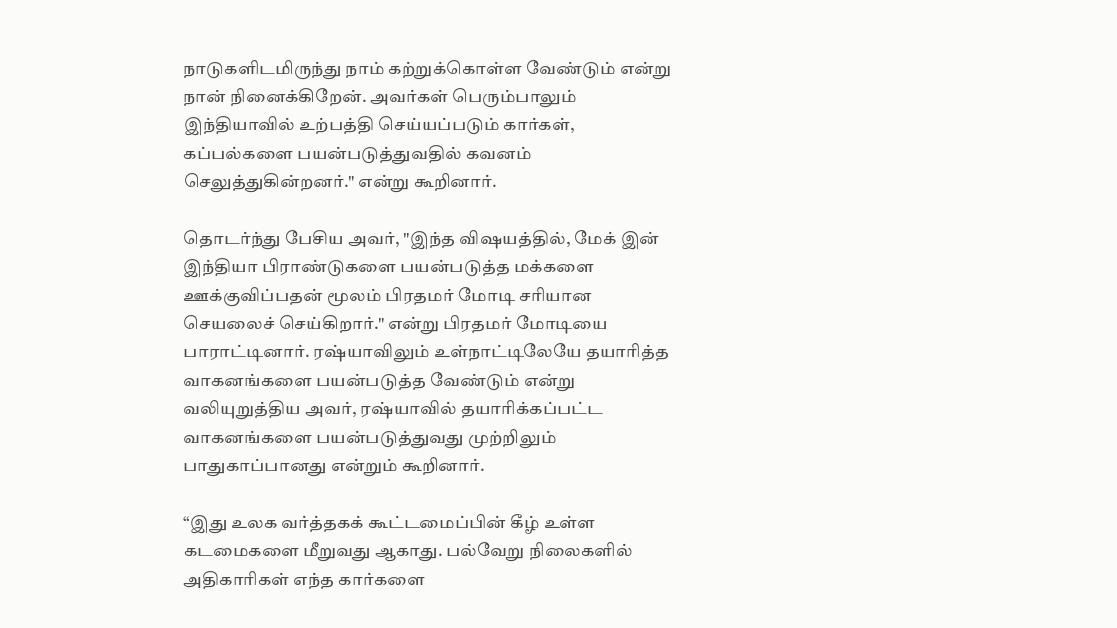நாடுகளிடமிருந்து நாம் கற்றுக்கொள்ள வேண்டும் என்று நான் நினைக்கிறேன். அவர்கள் பெரும்பாலும் இந்தியாவில் உற்பத்தி செய்யப்படும் கார்கள், கப்பல்களை பயன்படுத்துவதில் கவனம் செலுத்துகின்றனர்." என்று கூறினார்.

தொடர்ந்து பேசிய அவர், "இந்த விஷயத்தில், மேக் இன் இந்தியா பிராண்டுகளை பயன்படுத்த மக்களை ஊக்குவிப்பதன் மூலம் பிரதமர் மோடி சரியான செயலைச் செய்கிறார்." என்று பிரதமர் மோடியை பாராட்டினார். ரஷ்யாவிலும் உள்நாட்டிலேயே தயாரித்த வாகனங்களை பயன்படுத்த வேண்டும் என்று வலியுறுத்திய அவர், ரஷ்யாவில் தயாரிக்கப்பட்ட வாகனங்களை பயன்படுத்துவது முற்றிலும் பாதுகாப்பானது என்றும் கூறினார்.

“இது உலக வர்த்தகக் கூட்டமைப்பின் கீழ் உள்ள கடமைகளை மீறுவது ஆகாது. பல்வேறு நிலைகளில் அதிகாரிகள் எந்த கார்களை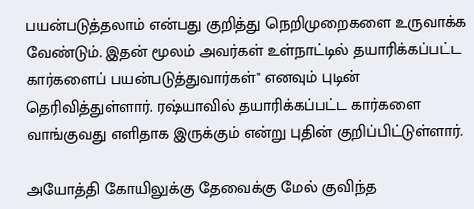பயன்படுத்தலாம் என்பது குறித்து நெறிமுறைகளை உருவாக்க வேண்டும். இதன் மூலம் அவர்கள் உள்நாட்டில் தயாரிக்கப்பட்ட கார்களைப் பயன்படுத்துவார்கள்" எனவும் புடின் தெரிவித்துள்ளார். ரஷ்யாவில் தயாரிக்கப்பட்ட கார்களை வாங்குவது எளிதாக இருக்கும் என்று புதின் குறிப்பிட்டுள்ளார்.

அயோத்தி கோயிலுக்கு தேவைக்கு மேல் குவிந்த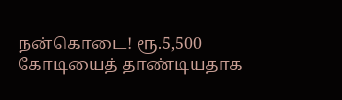நன்கொடை! ரூ.5,500 கோடியைத் தாண்டியதாக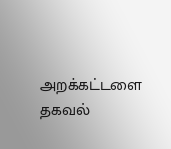அறக்கட்டளை தகவல்